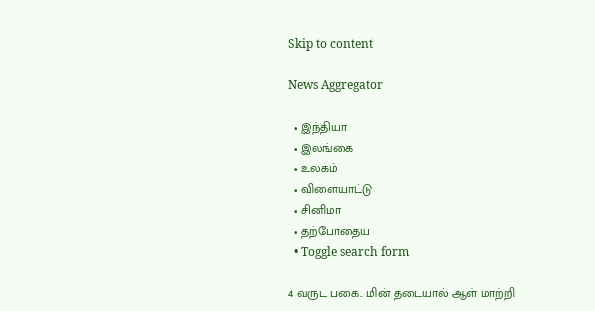Skip to content

News Aggregator

  • இந்தியா
  • இலங்கை
  • உலகம்
  • விளையாட்டு
  • சினிமா
  • தற்போதைய
  • Toggle search form

4 வருட பகை.. மின் தடையால் ஆள் மாற்றி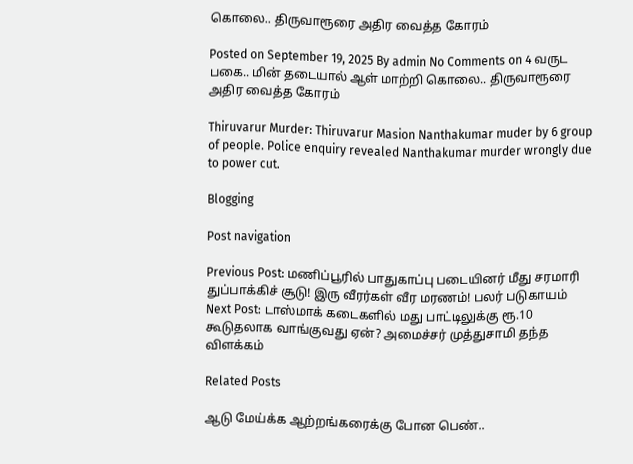கொலை.. திருவாரூரை அதிர வைத்த கோரம்

Posted on September 19, 2025 By admin No Comments on 4 வருட பகை.. மின் தடையால் ஆள் மாற்றி கொலை.. திருவாரூரை அதிர வைத்த கோரம்

Thiruvarur Murder: Thiruvarur Masion Nanthakumar muder by 6 group of people. Police enquiry revealed Nanthakumar murder wrongly due to power cut.

Blogging

Post navigation

Previous Post: மணிப்பூரில் பாதுகாப்பு படையினர் மீது சரமாரி துப்பாக்கிச் சூடு! இரு வீரர்கள் வீர மரணம்! பலர் படுகாயம்
Next Post: டாஸ்மாக் கடைகளில் மது பாட்டிலுக்கு ரூ.10 கூடுதலாக வாங்குவது ஏன்? அமைச்சர் முத்துசாமி தந்த விளக்கம்

Related Posts

ஆடு மேய்க்க ஆற்றங்கரைக்கு போன பெண்..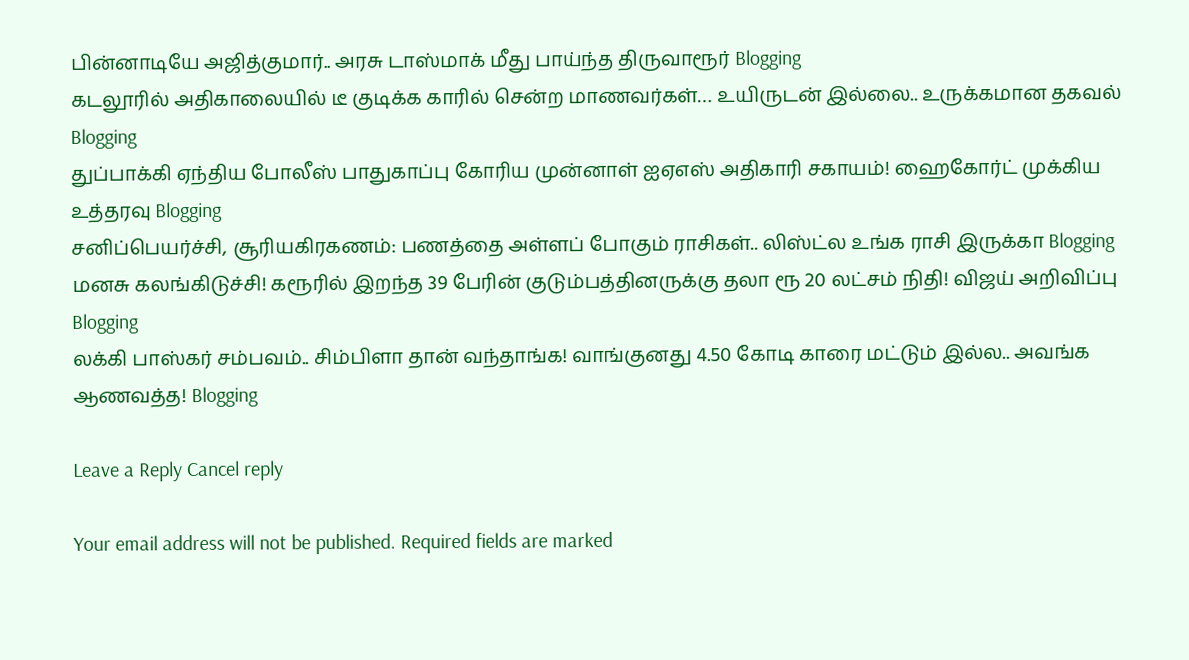பின்னாடியே அஜித்குமார்.. அரசு டாஸ்மாக் மீது பாய்ந்த திருவாரூர் Blogging
கடலூரில் அதிகாலையில் டீ குடிக்க காரில் சென்ற மாணவர்கள்… உயிருடன் இல்லை.. உருக்கமான தகவல் Blogging
துப்பாக்கி ஏந்திய போலீஸ் பாதுகாப்பு கோரிய முன்னாள் ஐஏஎஸ் அதிகாரி சகாயம்! ஹைகோர்ட் முக்கிய உத்தரவு Blogging
சனிப்பெயர்ச்சி, சூரியகிரகணம்: பணத்தை அள்ளப் போகும் ராசிகள்.. லிஸ்ட்ல உங்க ராசி இருக்கா Blogging
மனசு கலங்கிடுச்சி! கரூரில் இறந்த 39 பேரின் குடும்பத்தினருக்கு தலா ரூ 20 லட்சம் நிதி! விஜய் அறிவிப்பு Blogging
லக்கி பாஸ்கர் சம்பவம்.. சிம்பிளா தான் வந்தாங்க! வாங்குனது 4.50 கோடி காரை மட்டும் இல்ல.. அவங்க ஆணவத்த! Blogging

Leave a Reply Cancel reply

Your email address will not be published. Required fields are marked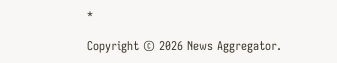*

Copyright © 2026 News Aggregator.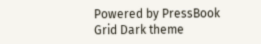Powered by PressBook Grid Dark theme